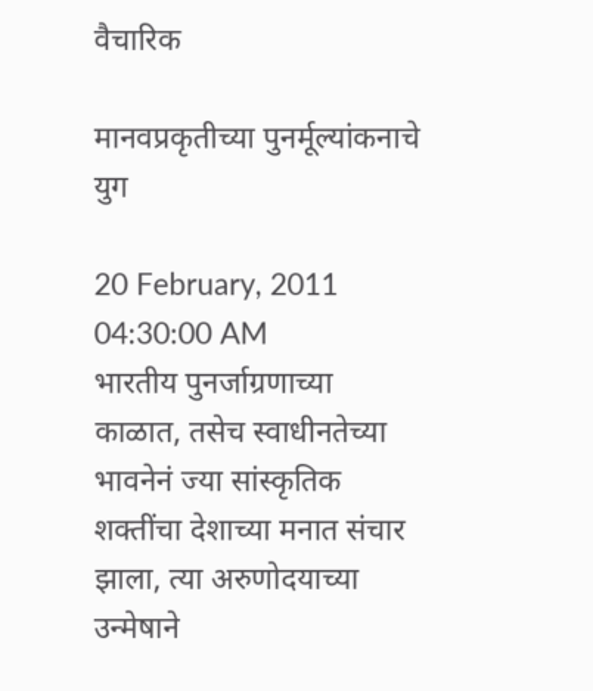वैचारिक

मानवप्रकृतीच्या पुनर्मूल्यांकनाचे युग

20 February, 2011 04:30:00 AM
भारतीय पुनर्जाग्रणाच्या काळात, तसेच स्वाधीनतेच्या भावनेनं ज्या सांस्कृतिक शक्तींचा देशाच्या मनात संचार झाला, त्या अरुणोदयाच्या उन्मेषाने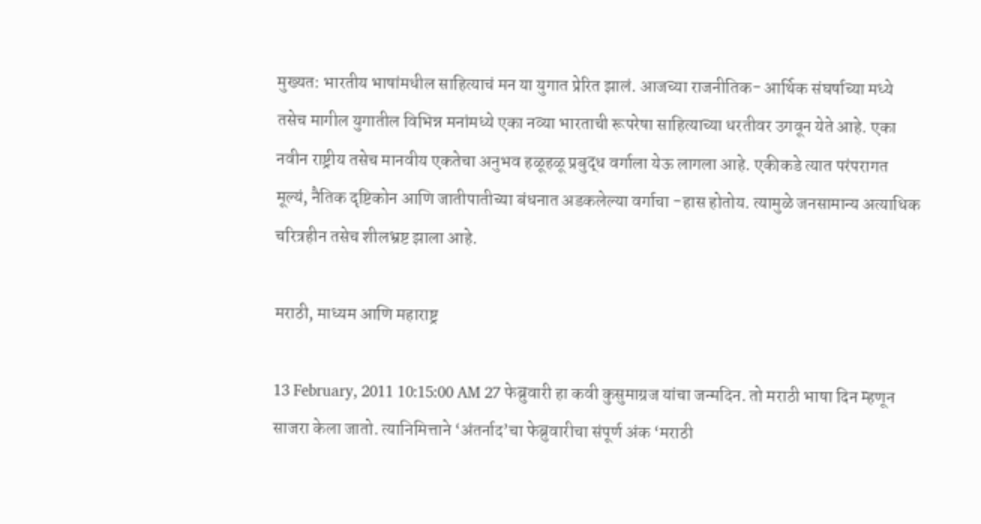मुख्यत: भारतीय भाषांमधील साहित्याचं मन या युगात प्रेरित झालं. आजच्या राजनीतिक- आर्थिक संघर्षाच्या मध्ये तसेच मागील युगातील विभिन्न मनांमध्ये एका नव्या भारताची रूपरेषा साहित्याच्या धरतीवर उगवून येते आहे. एका नवीन राष्ट्रीय तसेच मानवीय एकतेचा अनुभव हळूहळू प्रबुद्ध वर्गाला येऊ लागला आहे. एकीकडे त्यात परंपरागत मूल्यं, नैतिक दृष्टिकोन आणि जातीपातीच्या बंधनात अडकलेल्या वर्गाचा -हास होतोय. त्यामुळे जनसामान्य अत्याधिक चरित्रहीन तसेच शीलभ्रष्ट झाला आहे.

मराठी, माध्यम आणि महाराष्ट्र

13 February, 2011 10:15:00 AM 27 फेब्रुवारी हा कवी कुसुमाग्रज यांचा जन्मदिन. तो मराठी भाषा दिन म्हणून साजरा केला जातो. त्यानिमित्ताने ‘अंतर्नाद’चा फेब्रुवारीचा संपूर्ण अंक ‘मराठी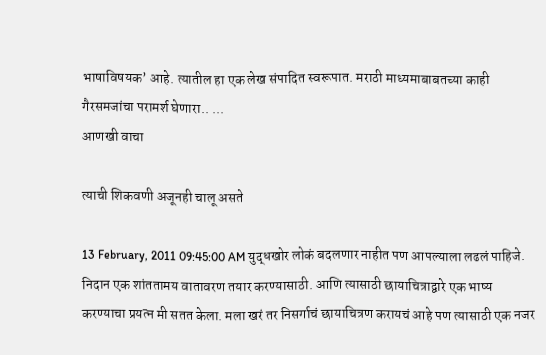भाषाविषयक’ आहे. त्यातील हा एक लेख संपादित स्वरूपात. मराठी माध्यमाबाबतच्या काही गैरसमजांचा परामर्श घेणारा.. ...
आणखी वाचा

त्याची शिकवणी अजूनही चालू असते

13 February, 2011 09:45:00 AM युद्धखोर लोकं बदलणार नाहीत पण आपल्याला लढलं पाहिजे. निदान एक शांततामय वातावरण तयार करण्यासाठी. आणि त्यासाठी छायाचित्राद्वारे एक भाष्य करण्याचा प्रयत्न मी सतत केला. मला खरं तर निसर्गाचं छायाचित्रण करायचं आहे पण त्यासाठी एक नजर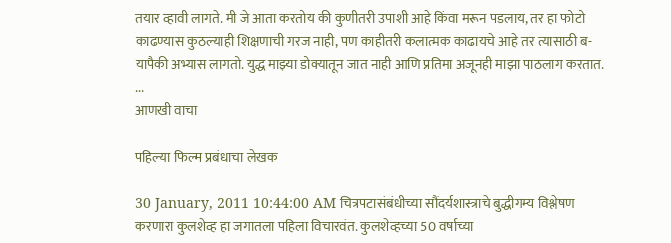तयार व्हावी लागते. मी जे आता करतोय की कुणीतरी उपाशी आहे किंवा मरून पडलाय, तर हा फोटो काढण्यास कुठल्याही शिक्षणाची गरज नाही, पण काहीतरी कलात्मक काढायचे आहे तर त्यासाठी ब-यापैकी अभ्यास लागतो. युद्ध माझ्या डोक्यातून जात नाही आणि प्रतिमा अजूनही माझा पाठलाग करतात. ...
आणखी वाचा

पहिल्या फिल्म प्रबंधाचा लेखक

30 January, 2011 10:44:00 AM चित्रपटासंबंधीच्या सौंदर्यशास्त्राचे बुद्धीगम्य विश्लेषण करणारा कुलशेव्ह हा जगातला पहिला विचारवंत. कुलशेव्हच्या 50 वर्षाच्या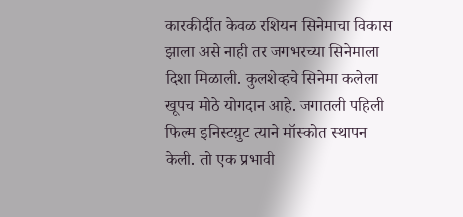कारकीर्दीत केवळ रशियन सिनेमाचा विकास झाला असे नाही तर जगभरच्या सिनेमाला दिशा मिळाली. कुलशेव्हचे सिनेमा कलेला खूपच मोठे योगदान आहे. जगातली पहिली फिल्म इनिस्टय़ुट त्याने मॉस्कोत स्थापन केली. तो एक प्रभावी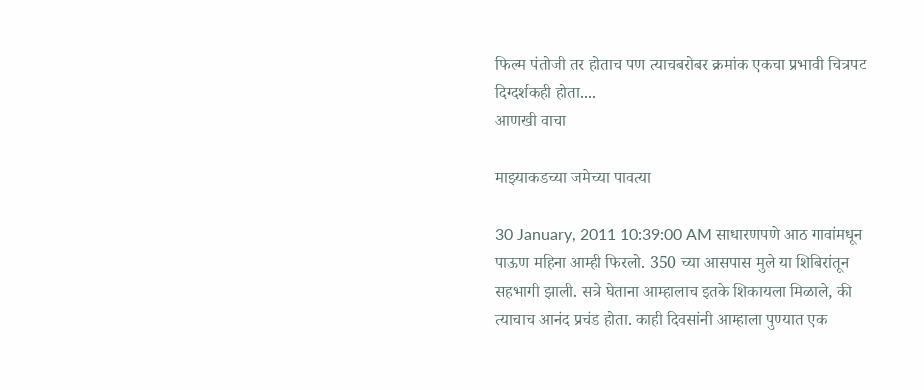फिल्म पंतोजी तर होताच पण त्याचबरोबर क्रमांक एकचा प्रभावी चित्रपट दिग्दर्शकही होता....
आणखी वाचा

माझ्याकडच्या जमेच्या पावत्या

30 January, 2011 10:39:00 AM साधारणपणे आठ गावांमधून पाऊण महिना आम्ही फिरलो. 350 च्या आसपास मुले या शिबिरांतून सहभागी झाली. सत्रे घेताना आम्हालाच इतके शिकायला मिळाले, की त्याचाच आनंद प्रचंड होता. काही दिवसांनी आम्हाला पुण्यात एक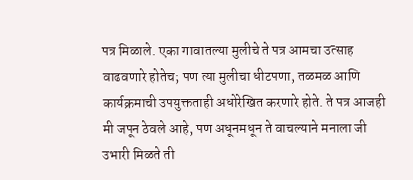पत्र मिळाले. एका गावातल्या मुलीचे ते पत्र आमचा उत्साह वाढवणारे होतेच; पण त्या मुलीचा धीटपणा, तळमळ आणि कार्यक्रमाची उपयुक्तताही अधोरेखित करणारे होते. ते पत्र आजही मी जपून ठेवले आहे, पण अधूनमधून ते वाचल्याने मनाला जी उभारी मिळते ती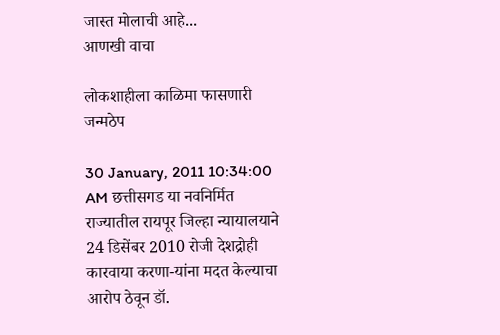जास्त मोलाची आहे...
आणखी वाचा

लोकशाहीला काळिमा फासणारी जन्मठेप

30 January, 2011 10:34:00 AM छत्तीसगड या नवनिर्मित राज्यातील रायपूर जिल्हा न्यायालयाने 24 डिसेंबर 2010 रोजी देशद्रोही कारवाया करणा-यांना मदत केल्याचा आरोप ठेवून डॉ.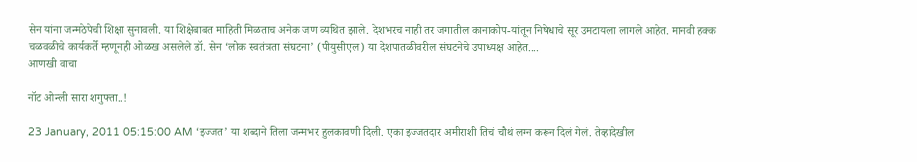सेन यांना जन्मठेपेची शिक्षा सुनावली. या शिक्षेबाबत माहिती मिळताच अनेक जण व्यथित झाले. देशभरच नाही तर जगातील कानाकोप-यांतून निषेधाचे सूर उमटायला लागले आहेत. मानवी हक्क चळवळीचे कार्यकर्ते म्हणूनही ओळख असलेले डॉ. सेन ‘लोक स्वतंत्रता संघटना’ (पीयुसीएल) या देशपातळीवरील संघटनेचे उपाध्यक्ष आहेत....
आणखी वाचा

नॉट ओन्ली सारा शगुफ्ता..!

23 January, 2011 05:15:00 AM ‘इज्जत’ या शब्दाने तिला जन्मभर हुलकावणी दिली. एका इज्जतदार अमीराशी तिचं चौथं लग्न करून दिलं गेलं. तेव्हादेखील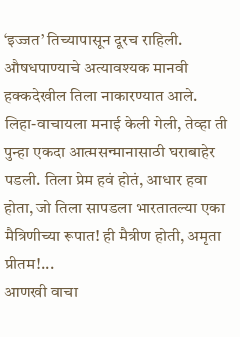‘इज्जत’ तिच्यापासून दूरच राहिली. औषधपाण्याचे अत्यावश्यक मानवी हक्कदेखील तिला नाकारण्यात आले. लिहा-वाचायला मनाई केली गेली, तेव्हा ती पुन्हा एकदा आत्मसन्मानासाठी घराबाहेर पडली. तिला प्रेम हवं होतं, आधार हवा होता, जो तिला सापडला भारतातल्या एका मैत्रिणीच्या रूपात! ही मैत्रीण होती, अमृता प्रीतम!...
आणखी वाचा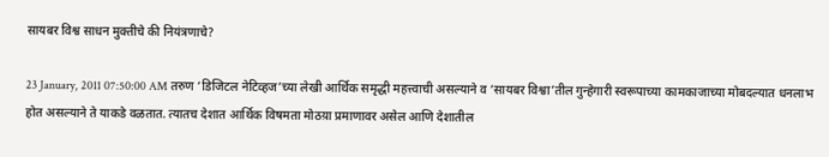सायबर विश्व साधन मुक्तीचे की नियंत्रणाचे?

23 January, 2011 07:50:00 AM तरुण ‘डिजिटल नेटिव्हज’च्या लेखी आर्थिक समृद्धी महत्त्वाची असल्याने व ‘सायबर विश्वा’तील गुन्हेगारी स्वरूपाच्या कामकाजाच्या मोबदल्यात धनलाभ होत असल्याने ते याकडे वळतात. त्यातच देशात आर्थिक विषमता मोठय़ा प्रमाणावर असेल आणि देशातील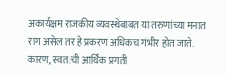अकार्यक्षम राजकीय व्यवस्थेबाबत या तरुणांच्या मनात राग असेल तर हे प्रकरण अधिकच गंभीर होत जाते. कारण, स्वत:ची आर्थिक प्रगती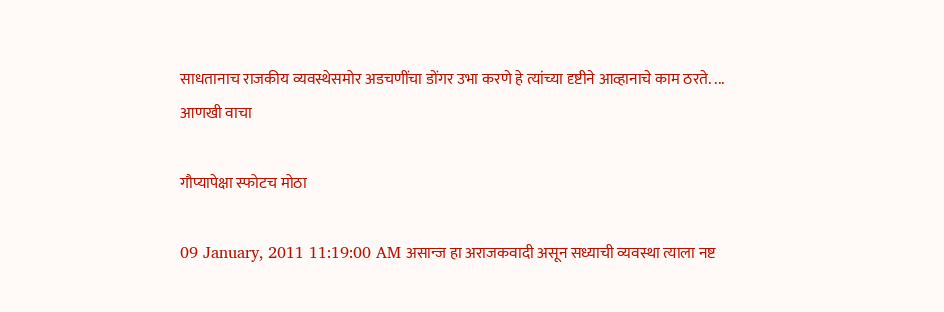साधतानाच राजकीय व्यवस्थेसमोर अडचणींचा डोंगर उभा करणे हे त्यांच्या दृष्टीने आव्हानाचे काम ठरते. ...
आणखी वाचा

गौप्यापेक्षा स्फोटच मोठा

09 January, 2011 11:19:00 AM असान्ज हा अराजकवादी असून सध्याची व्यवस्था त्याला नष्ट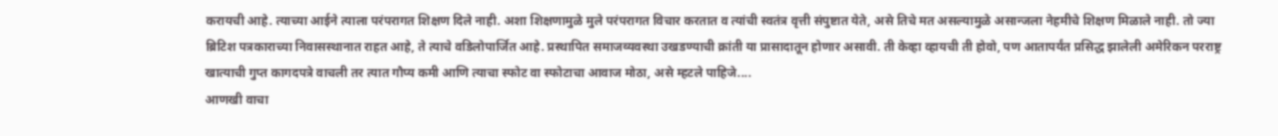करायची आहे. त्याच्या आईने त्याला परंपरागत शिक्षण दिले नाही. अशा शिक्षणामुळे मुले परंपरागत विचार करतात व त्यांची स्वतंत्र वृत्ती संपुष्टात येते, असे तिचे मत असल्यामुळे असान्जला नेहमीचे शिक्षण मिळाले नाही. तो ज्या ब्रिटिश पत्रकाराच्या निवासस्थानात राहत आहे, ते त्याचे वडिलोपार्जित आहे. प्रस्थापित समाजव्यवस्था उखडण्याची क्रांती या प्रासादातून होणार असावी. ती केव्हा व्हायची ती होवो, पण आतापर्यंत प्रसिद्ध झालेली अमेरिकन परराष्ट्र खात्याची गुप्त कागदपत्रे वाचली तर त्यात गौप्य कमी आणि त्याचा स्फोट वा स्फोटाचा आवाज मोठा, असे म्हटले पाहिजे....
आणखी वाचा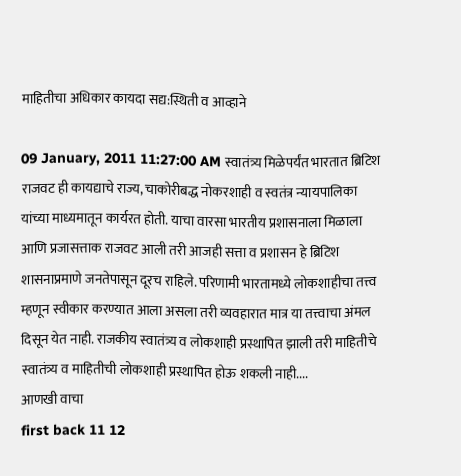माहितीचा अधिकार कायदा सद्य:स्थिती व आव्हाने

09 January, 2011 11:27:00 AM स्वातंत्र्य मिळेपर्यंत भारतात ब्रिटिश राजवट ही कायद्याचे राज्य, चाकोरीबद्ध नोकरशाही व स्वतंत्र न्यायपालिका यांच्या माध्यमातून कार्यरत होती. याचा वारसा भारतीय प्रशासनाला मिळाला आणि प्रजासत्ताक राजवट आली तरी आजही सत्ता व प्रशासन हे ब्रिटिश शासनाप्रमाणे जनतेपासून दूरच राहिले. परिणामी भारतामध्ये लोकशाहीचा तत्त्व म्हणून स्वीकार करण्यात आला असला तरी व्यवहारात मात्र या तत्त्वाचा अंमल दिसून येत नाही. राजकीय स्वातंत्र्य व लोकशाही प्रस्थापित झाली तरी माहितीचे स्वातंत्र्य व माहितीची लोकशाही प्रस्थापित होऊ शकली नाही....
आणखी वाचा
first back 11 12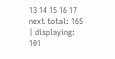13 14 15 16 17 next total: 165 | displaying: 101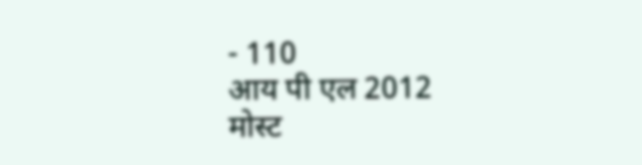- 110
आय पी एल 2012
मोस्ट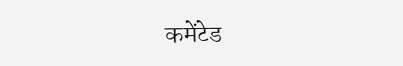कमेंटेड